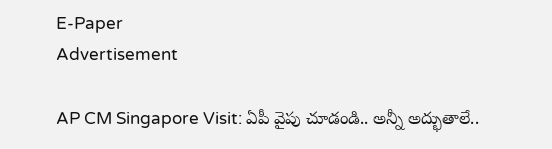E-Paper
Advertisement

AP CM Singapore Visit: ఏపీ వైపు చూడండి.. అన్నీ అద్భుతాలే..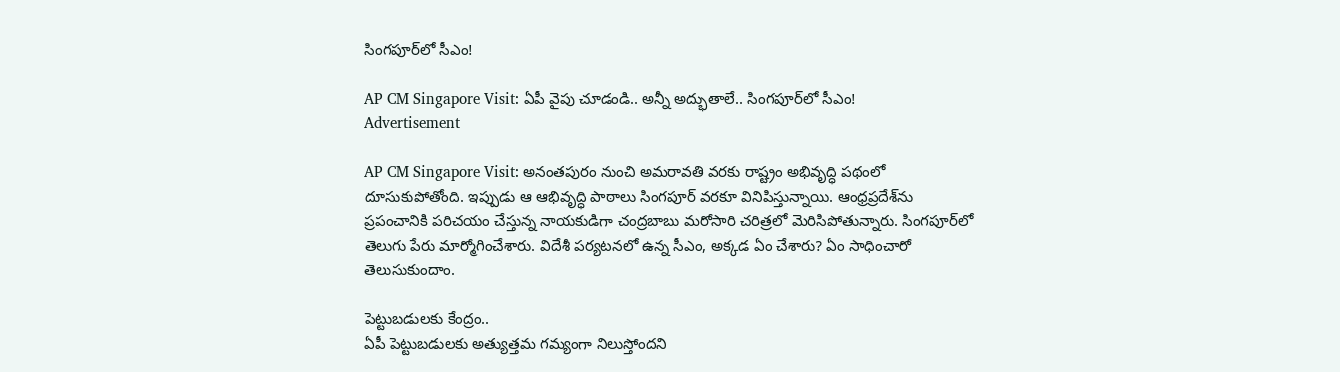సింగపూర్‌లో సీఎం!

AP CM Singapore Visit: ఏపీ వైపు చూడండి.. అన్నీ అద్భుతాలే.. సింగపూర్‌లో సీఎం!
Advertisement

AP CM Singapore Visit: అనంతపురం నుంచి అమరావతి వరకు రాష్ట్రం అభివృద్ధి పథంలో దూసుకుపోతోంది. ఇప్పుడు ఆ ఆభివృద్ధి పాఠాలు సింగపూర్ వరకూ వినిపిస్తున్నాయి. ఆంధ్రప్రదేశ్‌ను ప్రపంచానికి పరిచయం చేస్తున్న నాయకుడిగా చంద్రబాబు మరోసారి చరిత్రలో మెరిసిపోతున్నారు. సింగపూర్‌లో తెలుగు పేరు మార్మోగించేశారు. విదేశీ పర్యటనలో ఉన్న సీఎం, అక్కడ ఏం చేశారు? ఏం సాధించారో తెలుసుకుందాం.

పెట్టుబడులకు కేంద్రం..
ఏపీ పెట్టుబడులకు అత్యుత్తమ గమ్యంగా నిలుస్తోందని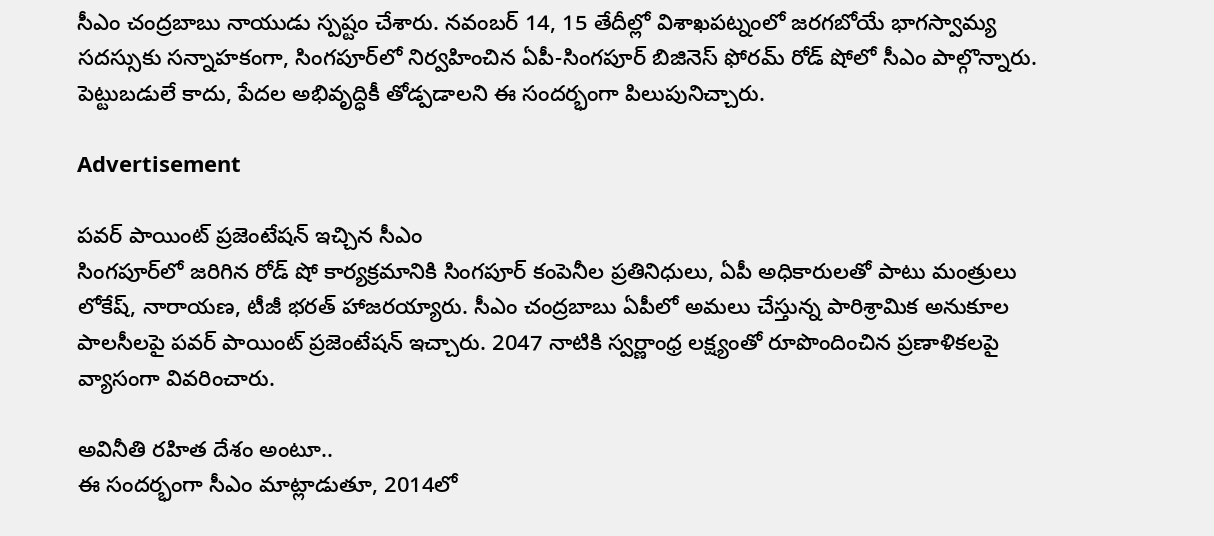సీఎం చంద్రబాబు నాయుడు స్పష్టం చేశారు. నవంబర్ 14, 15 తేదీల్లో విశాఖపట్నంలో జరగబోయే భాగస్వామ్య సదస్సుకు సన్నాహకంగా, సింగపూర్‌లో నిర్వహించిన ఏపీ-సింగపూర్ బిజినెస్ ఫోరమ్ రోడ్ షోలో సీఎం పాల్గొన్నారు. పెట్టుబడులే కాదు, పేదల అభివృద్ధికీ తోడ్పడాలని ఈ సందర్భంగా పిలుపునిచ్చారు.

Advertisement

పవర్ పాయింట్ ప్రజెంటేషన్ ఇచ్చిన సీఎం
సింగపూర్‌లో జరిగిన రోడ్ షో కార్యక్రమానికి సింగపూర్ కంపెనీల ప్రతినిధులు, ఏపీ అధికారులతో పాటు మంత్రులు లోకేష్, నారాయణ, టీజీ భరత్ హాజరయ్యారు. సీఎం చంద్రబాబు ఏపీలో అమలు చేస్తున్న పారిశ్రామిక అనుకూల పాలసీలపై పవర్ పాయింట్ ప్రజెంటేషన్ ఇచ్చారు. 2047 నాటికి స్వర్ణాంధ్ర లక్ష్యంతో రూపొందించిన ప్రణాళికలపై వ్యాసంగా వివరించారు.

అవినీతి రహిత దేశం అంటూ..
ఈ సందర్భంగా సీఎం మాట్లాడుతూ, 2014లో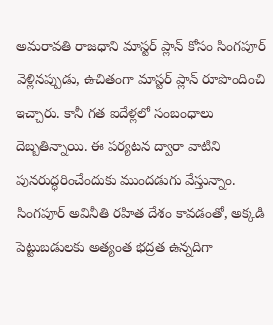అమరావతి రాజధాని మాస్టర్ ప్లాన్ కోసం సింగపూర్ వెళ్లినప్పుడు, ఉచితంగా మాస్టర్ ప్లాన్ రూపొందించి ఇచ్చారు. కానీ గత ఐదేళ్లలో సంబంధాలు దెబ్బతిన్నాయి. ఈ పర్యటన ద్వారా వాటిని పునరుద్ధరించేందుకు ముందడుగు వేస్తున్నాం. సింగపూర్ అవినీతి రహిత దేశం కావడంతో, అక్కడి పెట్టుబడులకు అత్యంత భద్రత ఉన్నదిగా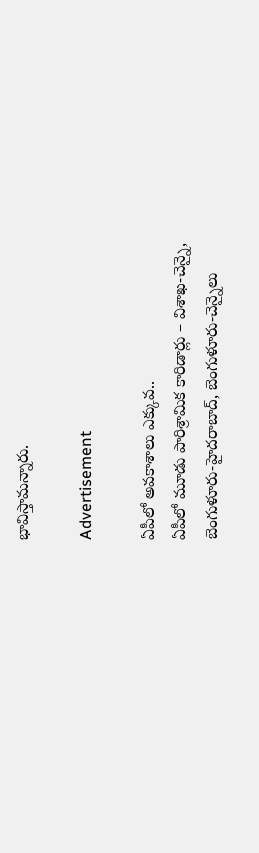భావిస్తామన్నారు.

Advertisement

ఏపీలో అవకాశాలు ఎక్కువ..
ఏపీలో మూడు పారిశ్రామిక కారిడార్లు – విశాఖ-చెన్నై, బెంగుళూరు-హైదరాబాద్, బెంగుళూరు-చెన్నైలు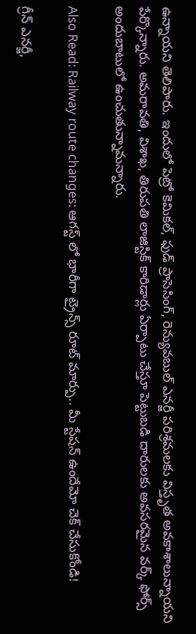ఉన్నాయని తెలిపారు. ఇందులో పెట్రో కెమికల్, ఫుడ్ ప్రాసెసింగ్, రెన్యువబుల్ ఎనర్జీ పరిశ్రమలకు విస్తృత అవకాశాలున్నాయని పేర్కొన్నారు. అమరావతి, విశాఖ, తిరుపతి లాజిస్టిక్ కారిడార్లు ఏర్పాటు చేస్తూ పెట్టుబడి దారులకు అవసరమైన వర్క్ ఫోర్స్ అందుబాటులో ఉంచుతున్నామన్నారు.

Also Read: Railway route changes: ఆగస్ట్ లో భారీగా ట్రైన్స్ రూట్ మార్పు.. మీ స్టేషన్ ఉందేమో చెక్ చేసుకోండి!

గ్రీన్ ఎనర్జీ,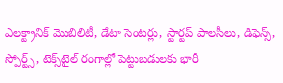ఎలక్ట్రానిక్ మొబిలిటీ, డేటా సెంటర్లు, స్టార్టప్ పాలసీలు, డిఫెన్స్, స్పోర్ట్స్, టెక్స్‌టైల్ రంగాల్లో పెట్టుబడులకు భారీ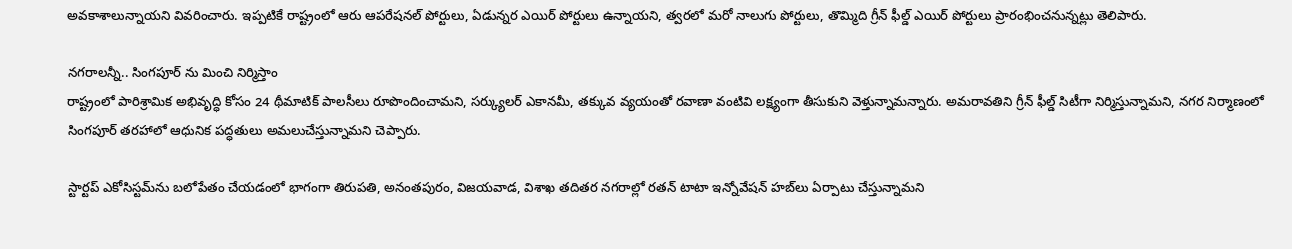అవకాశాలున్నాయని వివరించారు. ఇప్పటికే రాష్ట్రంలో ఆరు ఆపరేషనల్ పోర్టులు, ఏడున్నర ఎయిర్ పోర్టులు ఉన్నాయని, త్వరలో మరో నాలుగు పోర్టులు, తొమ్మిది గ్రీన్ ఫీల్డ్ ఎయిర్ పోర్టులు ప్రారంభించనున్నట్లు తెలిపారు.

నగరాలన్నీ.. సింగపూర్ ను మించి నిర్మిస్తాం
రాష్ట్రంలో పారిశ్రామిక అభివృద్ధి కోసం 24 థీమాటిక్ పాలసీలు రూపొందించామని, సర్క్యులర్ ఎకానమీ, తక్కువ వ్యయంతో రవాణా వంటివి లక్ష్యంగా తీసుకుని వెళ్తున్నామన్నారు. అమరావతిని గ్రీన్ ఫీల్డ్ సిటీగా నిర్మిస్తున్నామని, నగర నిర్మాణంలో సింగపూర్ తరహాలో ఆధునిక పద్ధతులు అమలుచేస్తున్నామని చెప్పారు.

స్టార్టప్ ఎకోసిస్టమ్‌ను బలోపేతం చేయడంలో భాగంగా తిరుపతి, అనంతపురం, విజయవాడ, విశాఖ తదితర నగరాల్లో రతన్ టాటా ఇన్నోవేషన్ హబ్‌లు ఏర్పాటు చేస్తున్నామని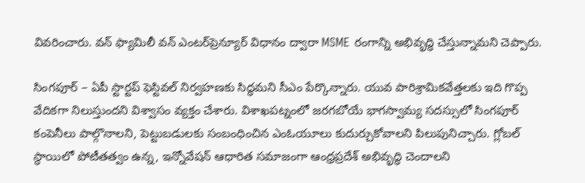వివరించారు. వన్ ఫ్యామిలీ వన్ ఎంటర్‌ప్రెన్యూర్ విధానం ద్వారా MSME రంగాన్ని అభివృద్ధి చేస్తున్నామని చెప్పారు.

సింగపూర్ – ఏపీ స్టార్టప్ ఫెస్టివల్ నిర్వహణకు సిద్ధమని సీఎం పేర్కొన్నారు. యువ పారిశ్రామికవేత్తలకు ఇది గొప్ప వేదికగా నిలుస్తుందని విశ్వాసం వ్యక్తం చేశారు. విశాఖపట్నంలో జరగబోయే భాగస్వామ్య సదస్సులో సింగపూర్ కంపెనీలు పాల్గొనాలని, పెట్టుబడులకు సంబంధించిన ఎంఓయూలు కుదుర్చుకోవాలని పిలుపునిచ్చారు. గ్లోబల్ స్థాయిలో పోటీతత్వం ఉన్న, ఇన్నోవేషన్ ఆధారిత సమాజంగా ఆంధ్రప్రదేశ్ అభివృద్ధి చెందాలని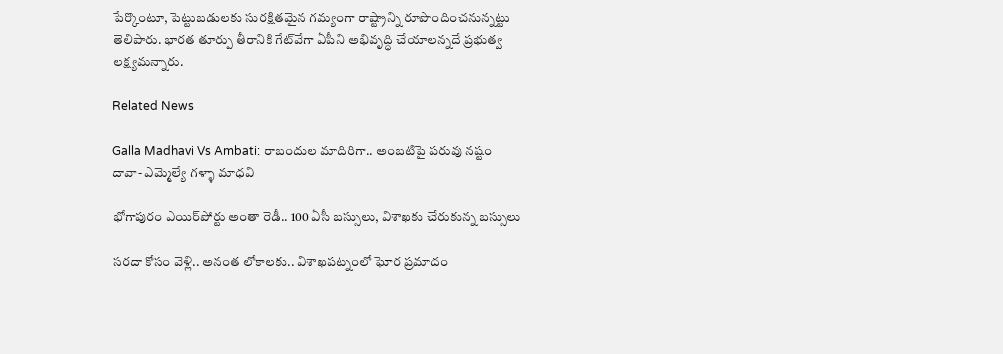పేర్కొంటూ, పెట్టుబడులకు సురక్షితమైన గమ్యంగా రాష్ట్రాన్ని రూపొందించనున్నట్టు తెలిపారు. భారత తూర్పు తీరానికి గేట్‌వేగా ఏపీని అభివృద్ధి చేయాలన్నదే ప్రభుత్వ లక్ష్యమన్నారు.

Related News

Galla Madhavi Vs Ambati: రాబందుల మాదిరిగా.. అంబటిపై పరువు నష్టం దావా- ఎమ్మెల్యే గళ్ళా మాధవి

భోగాపురం ఎయిర్‌పోర్టు అంతా రెడీ.. 100 ఏసీ బస్సులు, విశాఖకు చేరుకున్న బస్సులు

సరదా కోసం వెళ్లి.. అనంత లోకాలకు.. విశాఖపట్నంలో ఘోర ప్రమాదం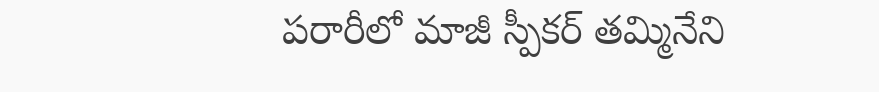పరారీలో మాజీ స్పీకర్ తమ్మినేని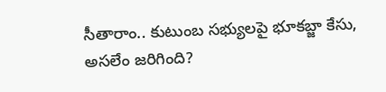సీతారాం.. కుటుంబ సభ్యులపై భూకబ్జా కేసు, అసలేం జరిగింది?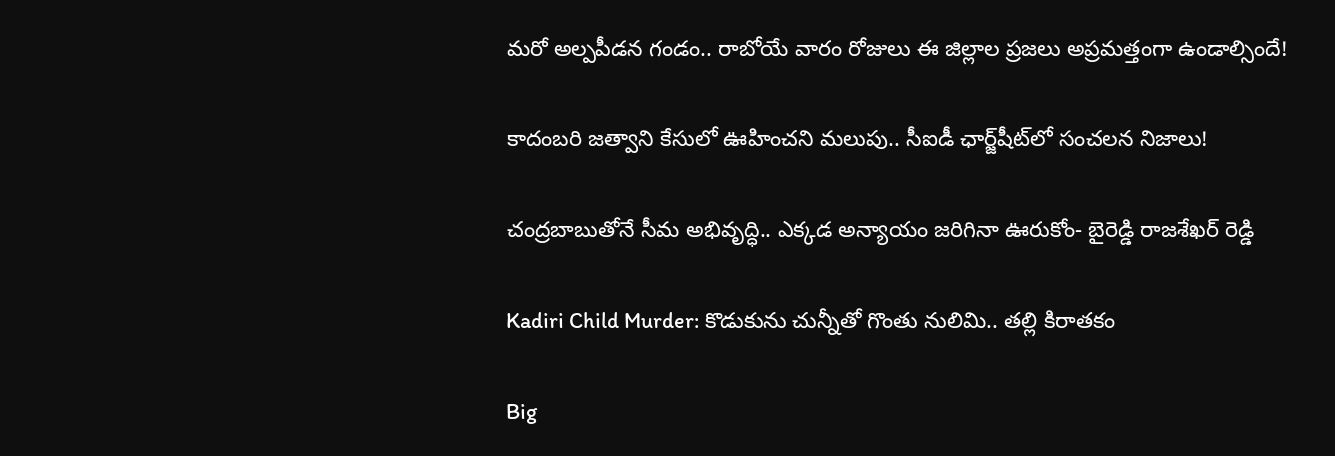మరో అల్పపీడన గండం.. రాబోయే వారం రోజులు ఈ జిల్లాల ప్రజలు అప్రమత్తంగా ఉండాల్సిందే!

కాదంబరి జత్వాని కేసులో ఊహించని మలుపు.. సీఐడీ ఛార్జ్‌షీట్‌లో సంచలన నిజాలు!

చంద్రబాబుతోనే సీమ అభివృద్ధి.. ఎక్కడ అన్యాయం జరిగినా ఊరుకోం- బైరెడ్డి రాజశేఖర్ రెడ్డి

Kadiri Child Murder: కొడుకును చున్నీతో గొంతు నులిమి.. తల్లి కిరాతకం

Big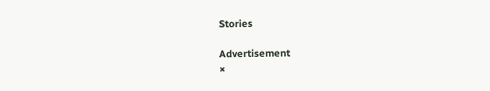Stories

Advertisement
×